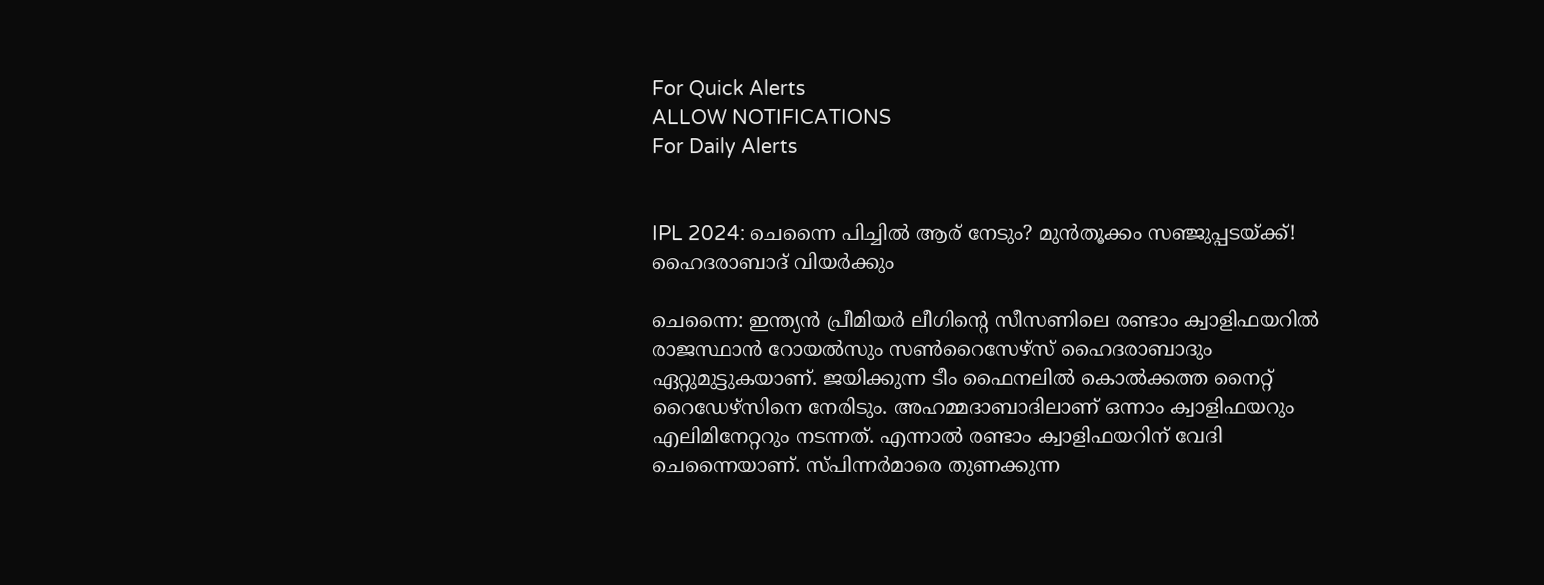For Quick Alerts
ALLOW NOTIFICATIONS
For Daily Alerts


IPL 2024: ചെന്നൈ പിച്ചില്‍ ആര് നേടും? മുന്‍തൂക്കം സഞ്ജുപ്പടയ്ക്ക്! ഹൈദരാബാദ് വിയര്‍ക്കും

ചെന്നൈ: ഇന്ത്യന്‍ പ്രീമിയര്‍ ലീഗിന്റെ സീസണിലെ രണ്ടാം ക്വാളിഫയറില്‍ രാജസ്ഥാന്‍ റോയല്‍സും സണ്‍റൈസേഴ്‌സ് ഹൈദരാബാദും ഏറ്റുമുട്ടുകയാണ്. ജയിക്കുന്ന ടീം ഫൈനലില്‍ കൊല്‍ക്കത്ത നൈറ്റ് റൈഡേഴ്‌സിനെ നേരിടും. അഹമ്മദാബാദിലാണ് ഒന്നാം ക്വാളിഫയറും എലിമിനേറ്ററും നടന്നത്. എന്നാല്‍ രണ്ടാം ക്വാളിഫയറിന് വേദി ചെന്നൈയാണ്. സ്പിന്നര്‍മാരെ തുണക്കുന്ന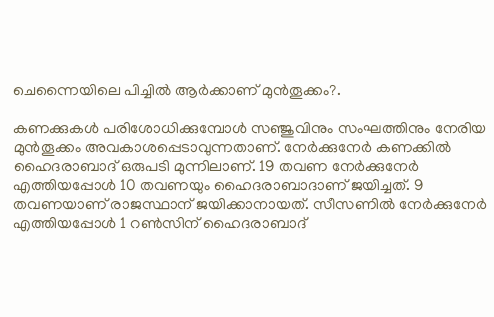ചെന്നൈയിലെ പിച്ചില്‍ ആര്‍ക്കാണ് മുന്‍തൂക്കം?.

കണക്കുകള്‍ പരിശോധിക്കുമ്പോള്‍ സഞ്ജുവിനും സംഘത്തിനും നേരിയ മുന്‍തൂക്കം അവകാശപ്പെടാവുന്നതാണ്. നേര്‍ക്കുനേര്‍ കണക്കില്‍ ഹൈദരാബാദ് ഒരുപടി മുന്നിലാണ്. 19 തവണ നേര്‍ക്കുനേര്‍ എത്തിയപ്പോള്‍ 10 തവണയും ഹൈദരാബാദാണ് ജയിച്ചത്. 9 തവണയാണ് രാജസ്ഥാന് ജയിക്കാനായത്. സീസണില്‍ നേര്‍ക്കുനേര്‍ എത്തിയപ്പോള്‍ 1 റണ്‍സിന് ഹൈദരാബാദ്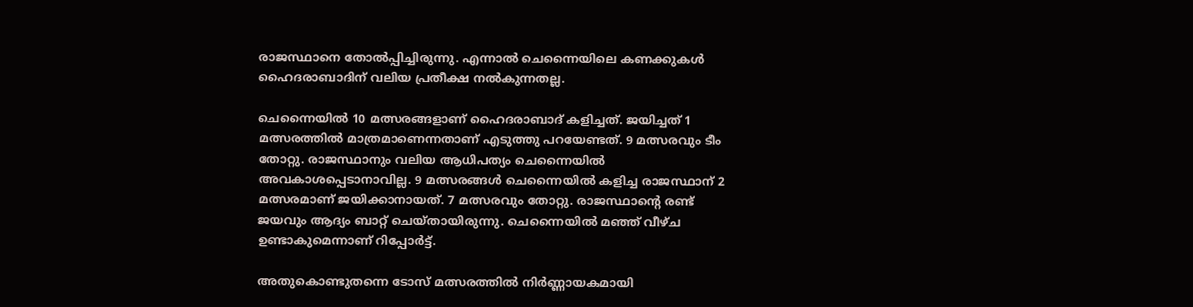രാജസ്ഥാനെ തോല്‍പ്പിച്ചിരുന്നു. എന്നാല്‍ ചെന്നൈയിലെ കണക്കുകള്‍ ഹൈദരാബാദിന് വലിയ പ്രതീക്ഷ നല്‍കുന്നതല്ല.

ചെന്നൈയില്‍ 10 മത്സരങ്ങളാണ് ഹൈദരാബാദ് കളിച്ചത്. ജയിച്ചത് 1 മത്സരത്തില്‍ മാത്രമാണെന്നതാണ് എടുത്തു പറയേണ്ടത്. 9 മത്സരവും ടീം തോറ്റു. രാജസ്ഥാനും വലിയ ആധിപത്യം ചെന്നൈയില്‍ അവകാശപ്പെടാനാവില്ല. 9 മത്സരങ്ങള്‍ ചെന്നൈയില്‍ കളിച്ച രാജസ്ഥാന് 2 മത്സരമാണ് ജയിക്കാനായത്. 7 മത്സരവും തോറ്റു. രാജസ്ഥാന്റെ രണ്ട് ജയവും ആദ്യം ബാറ്റ് ചെയ്തായിരുന്നു. ചെന്നൈയില്‍ മഞ്ഞ് വീഴ്ച ഉണ്ടാകുമെന്നാണ് റിപ്പോര്‍ട്ട്.

അതുകൊണ്ടുതന്നെ ടോസ് മത്സരത്തില്‍ നിര്‍ണ്ണായകമായി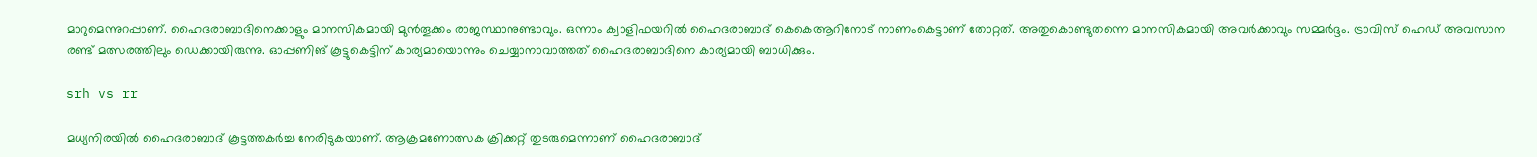മാറുമെന്നുറപ്പാണ്. ഹൈദരാബാദിനെക്കാളും മാനസികമായി മുന്‍തൂക്കം രാജസ്ഥാനുണ്ടാവും. ഒന്നാം ക്വാളിഫയറില്‍ ഹൈദരാബാദ് കെകെആറിനോട് നാണംകെട്ടാണ് തോറ്റത്. അതുകൊണ്ടുതന്നെ മാനസികമായി അവര്‍ക്കാവും സമ്മര്‍ദ്ദം. ട്രാവിസ് ഹെഡ് അവസാന രണ്ട് മത്സരത്തിലും ഡെക്കായിരുന്നു. ഓപ്പണിങ് കൂട്ടുകെട്ടിന് കാര്യമായൊന്നും ചെയ്യാനാവാത്തത് ഹൈദരാബാദിനെ കാര്യമായി ബാധിക്കും.

srh vs rr

മധ്യനിരയില്‍ ഹൈദരാബാദ് കൂട്ടത്തകര്‍ച്ച നേരിടുകയാണ്. ആക്രമണോത്സക ക്രിക്കറ്റ് തുടരുമെന്നാണ് ഹൈദരാബാദ്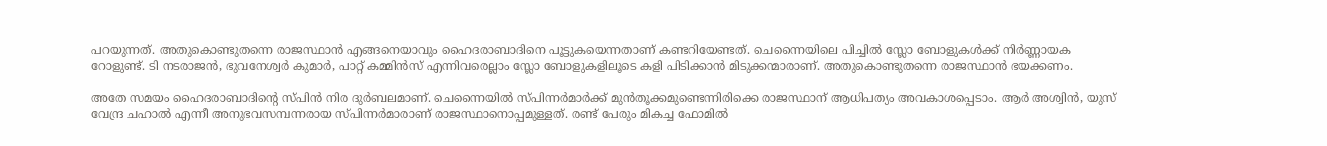പറയുന്നത്. അതുകൊണ്ടുതന്നെ രാജസ്ഥാന്‍ എങ്ങനെയാവും ഹൈദരാബാദിനെ പൂട്ടുകയെന്നതാണ് കണ്ടറിയേണ്ടത്. ചെന്നൈയിലെ പിച്ചില്‍ സ്ലോ ബോളുകള്‍ക്ക് നിര്‍ണ്ണായക റോളുണ്ട്. ടി നടരാജന്‍, ഭുവനേശ്വര്‍ കുമാര്‍, പാറ്റ് കമ്മിന്‍സ് എന്നിവരെല്ലാം സ്ലോ ബോളുകളിലൂടെ കളി പിടിക്കാന്‍ മിടുക്കന്മാരാണ്. അതുകൊണ്ടുതന്നെ രാജസ്ഥാന്‍ ഭയക്കണം.

അതേ സമയം ഹൈദരാബാദിന്റെ സ്പിന്‍ നിര ദുര്‍ബലമാണ്. ചെന്നൈയില്‍ സ്പിന്നര്‍മാര്‍ക്ക് മുന്‍തൂക്കമുണ്ടെന്നിരിക്കെ രാജസ്ഥാന് ആധിപത്യം അവകാശപ്പെടാം. ആര്‍ അശ്വിന്‍, യുസ് വേന്ദ്ര ചഹാല്‍ എന്നീ അനുഭവസമ്പന്നരായ സ്പിന്നര്‍മാരാണ് രാജസ്ഥാനൊപ്പമുള്ളത്. രണ്ട് പേരും മികച്ച ഫോമില്‍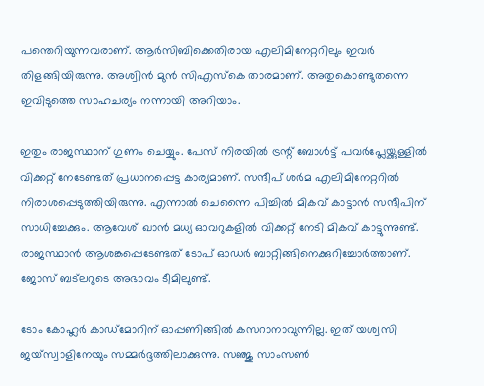പന്തെറിയുന്നവരാണ്. ആര്‍സിബിക്കെതിരായ എലിമിനേറ്ററിലും ഇവര്‍ തിളങ്ങിയിരുന്നു. അശ്വിന്‍ മുന്‍ സിഎസ്‌കെ താരമാണ്. അതുകൊണ്ടുതന്നെ ഇവിടുത്തെ സാഹചര്യം നന്നായി അറിയാം.

ഇതും രാജസ്ഥാന് ഗുണം ചെയ്യും. പേസ് നിരയില്‍ ട്രന്റ് ബോള്‍ട്ട് പവര്‍പ്ലേയ്ക്കുള്ളില്‍ വിക്കറ്റ് നേടേണ്ടത് പ്രധാനപ്പെട്ട കാര്യമാണ്. സന്ദീപ് ശര്‍മ എലിമിനേറ്ററില്‍ നിരാശപ്പെടുത്തിയിരുന്നു. എന്നാല്‍ ചെന്നൈ പിച്ചില്‍ മികവ് കാട്ടാന്‍ സന്ദീപിന് സാധിച്ചേക്കും. ആവേശ് ഖാന്‍ മധ്യ ഓവറുകളില്‍ വിക്കറ്റ് നേടി മികവ് കാട്ടുന്നുണ്ട്. രാജസ്ഥാന്‍ ആശങ്കപ്പെടേണ്ടത് ടോപ് ഓഡര്‍ ബാറ്റിങ്ങിനെക്കുറിച്ചോര്‍ത്താണ്. ജോസ് ബട്‌ലറുടെ അഭാവം ടീമിലുണ്ട്.

ടോം കോഹ്ലര്‍ കാഡ്‌മോറിന് ഓപ്പണിങ്ങില്‍ കസറാനാവുന്നില്ല. ഇത് യശ്വസി ജയ്‌സ്വാളിനേയും സമ്മര്‍ദ്ദത്തിലാക്കുന്നു. സഞ്ജു സാംസണ്‍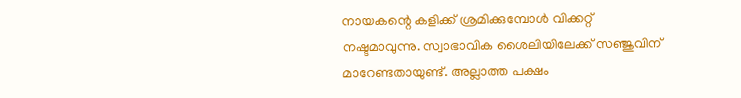നായകന്റെ കളിക്ക് ശ്രമിക്കുമ്പോള്‍ വിക്കറ്റ് നഷ്ടമാവുന്നു. സ്വാഭാവിക ശൈലിയിലേക്ക് സഞ്ജുവിന് മാറേണ്ടതായുണ്ട്. അല്ലാത്ത പക്ഷം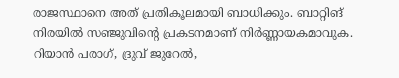രാജസ്ഥാനെ അത് പ്രതികൂലമായി ബാധിക്കും. ബാറ്റിങ് നിരയില്‍ സഞ്ജുവിന്റെ പ്രകടനമാണ് നിര്‍ണ്ണായകമാവുക. റിയാന്‍ പരാഗ്, ദ്രുവ് ജുറേല്‍,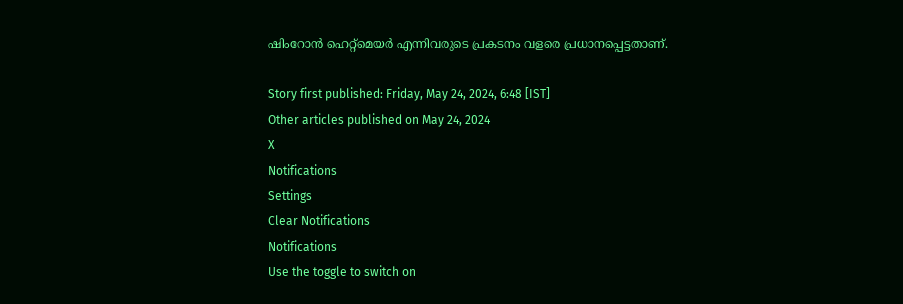ഷിംറോന്‍ ഹെറ്റ്‌മെയര്‍ എന്നിവരുടെ പ്രകടനം വളരെ പ്രധാനപ്പെട്ടതാണ്.

Story first published: Friday, May 24, 2024, 6:48 [IST]
Other articles published on May 24, 2024
X
Notifications
Settings
Clear Notifications
Notifications
Use the toggle to switch on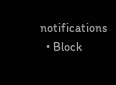notifications
  • Block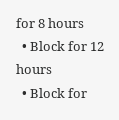for 8 hours
  • Block for 12 hours
  • Block for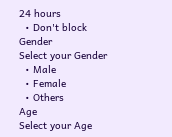24 hours
  • Don't block
Gender
Select your Gender
  • Male
  • Female
  • Others
Age
Select your Age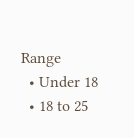Range
  • Under 18
  • 18 to 25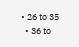• 26 to 35
  • 36 to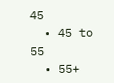45
  • 45 to 55
  • 55+